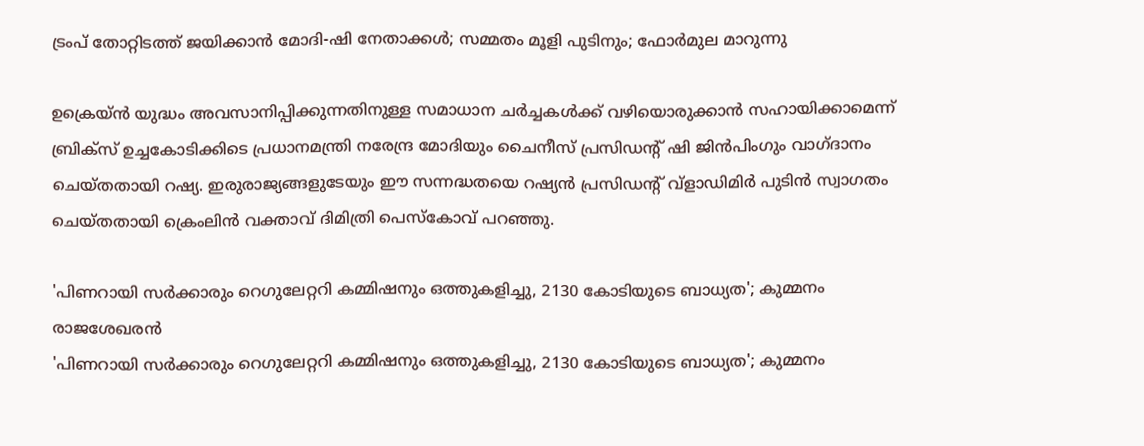ട്രംപ് തോറ്റിടത്ത് ജയിക്കാന്‍ മോദി-ഷി നേതാക്കള്‍; സമ്മതം മൂളി പുടിനും; ഫോര്‍മുല മാറുന്നു

ഉക്രെയ്ന്‍ യുദ്ധം അവസാനിപ്പിക്കുന്നതിനുള്ള സമാധാന ചര്‍ച്ചകള്‍ക്ക് വഴിയൊരുക്കാന്‍ സഹായിക്കാമെന്ന് ബ്രിക്‌സ് ഉച്ചകോടിക്കിടെ പ്രധാനമന്ത്രി നരേന്ദ്ര മോദിയും ചൈനീസ് പ്രസിഡന്റ് ഷി ജിന്‍പിംഗും വാഗ്ദാനം ചെയ്തതായി റഷ്യ. ഇരുരാജ്യങ്ങളുടേയും ഈ സന്നദ്ധതയെ റഷ്യന്‍ പ്രസിഡന്റ് വ്ളാഡിമിര്‍ പുടിന്‍ സ്വാഗതം ചെയ്തതായി ക്രെംലിന്‍ വക്താവ് ദിമിത്രി പെസ്‌കോവ് പറഞ്ഞു.

'പിണറായി സർക്കാരും റെഗുലേറ്ററി കമ്മിഷനും ഒത്തുകളിച്ചു, 2130 കോടിയുടെ ബാധ്യത'; കുമ്മനം രാജശേഖരൻ
'പിണറായി സർക്കാരും റെഗുലേറ്ററി കമ്മിഷനും ഒത്തുകളിച്ചു, 2130 കോടിയുടെ ബാധ്യത'; കുമ്മനം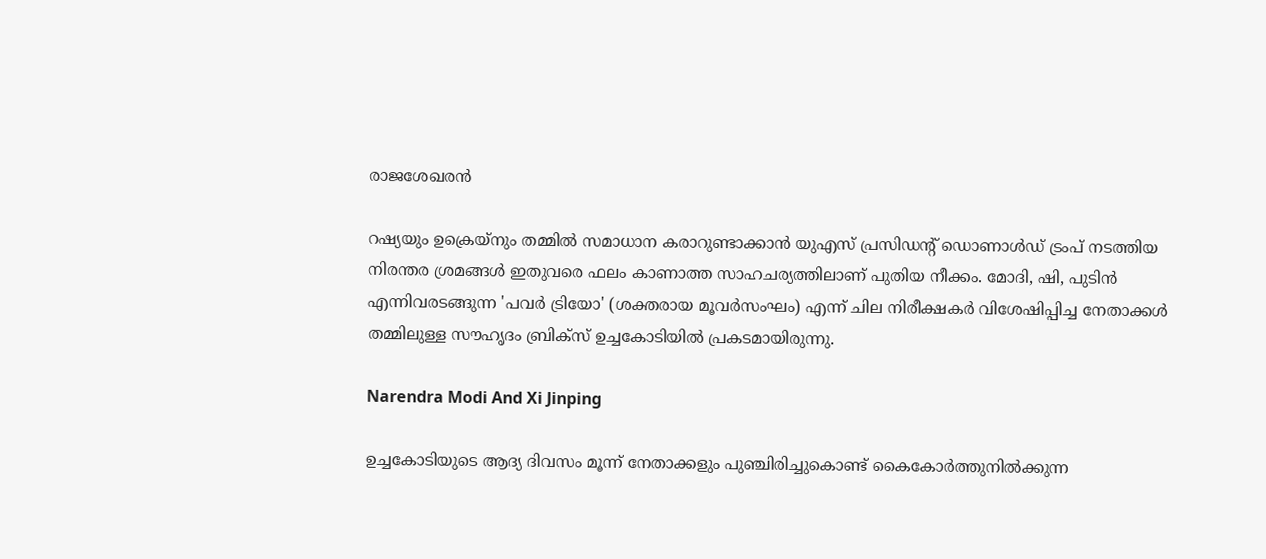രാജശേഖരൻ

റഷ്യയും ഉക്രെയ്‌നും തമ്മില്‍ സമാധാന കരാറുണ്ടാക്കാന്‍ യുഎസ് പ്രസിഡന്റ് ഡൊണാള്‍ഡ് ട്രംപ് നടത്തിയ നിരന്തര ശ്രമങ്ങള്‍ ഇതുവരെ ഫലം കാണാത്ത സാഹചര്യത്തിലാണ് പുതിയ നീക്കം. മോദി, ഷി, പുടിന്‍ എന്നിവരടങ്ങുന്ന 'പവര്‍ ട്രിയോ' (ശക്തരായ മൂവര്‍സംഘം) എന്ന് ചില നിരീക്ഷകര്‍ വിശേഷിപ്പിച്ച നേതാക്കള്‍ തമ്മിലുള്ള സൗഹൃദം ബ്രിക്‌സ് ഉച്ചകോടിയില്‍ പ്രകടമായിരുന്നു.

Narendra Modi And Xi Jinping

ഉച്ചകോടിയുടെ ആദ്യ ദിവസം മൂന്ന് നേതാക്കളും പുഞ്ചിരിച്ചുകൊണ്ട് കൈകോര്‍ത്തുനില്‍ക്കുന്ന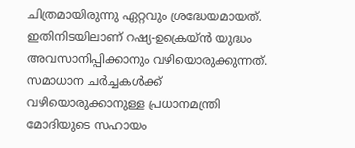ചിത്രമായിരുന്നു ഏറ്റവും ശ്രദ്ധേയമായത്. ഇതിനിടയിലാണ് റഷ്യ-ഉക്രെയ്ന്‍ യുദ്ധം അവസാനിപ്പിക്കാനും വഴിയൊരുക്കുന്നത്. സമാധാന ചര്‍ച്ചകള്‍ക്ക് വഴിയൊരുക്കാനുള്ള പ്രധാനമന്ത്രി മോദിയുടെ സഹായം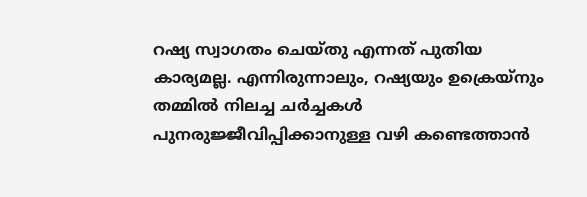റഷ്യ സ്വാഗതം ചെയ്തു എന്നത് പുതിയ കാര്യമല്ല. എന്നിരുന്നാലും, റഷ്യയും ഉക്രെയ്‌നും തമ്മില്‍ നിലച്ച ചര്‍ച്ചകള്‍ പുനരുജ്ജീവിപ്പിക്കാനുള്ള വഴി കണ്ടെത്താന്‍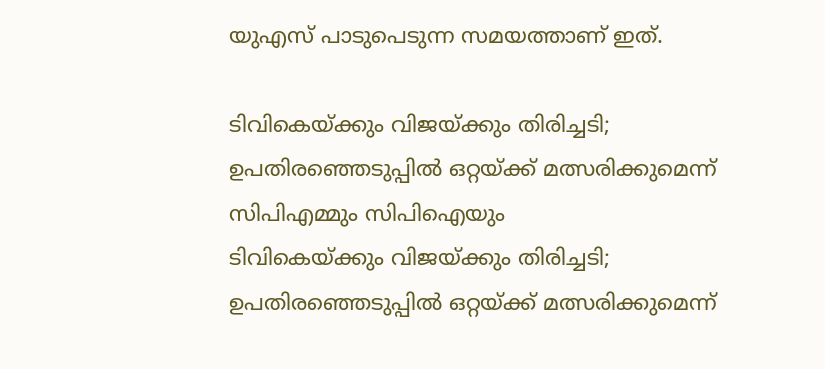യുഎസ് പാടുപെടുന്ന സമയത്താണ് ഇത്.

ടിവികെയ്ക്കും വിജയ്ക്കും തിരിച്ചടി; ഉപതിരഞ്ഞെടുപ്പിൽ ഒറ്റയ്ക്ക് മത്സരിക്കുമെന്ന് സിപിഎമ്മും സിപിഐയും
ടിവികെയ്ക്കും വിജയ്ക്കും തിരിച്ചടി; ഉപതിരഞ്ഞെടുപ്പിൽ ഒറ്റയ്ക്ക് മത്സരിക്കുമെന്ന്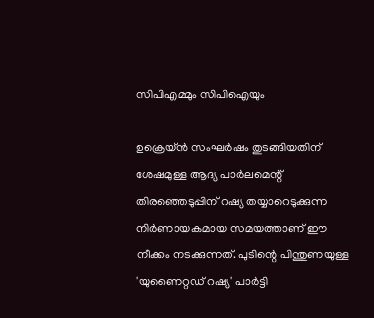സിപിഎമ്മും സിപിഐയും

ഉക്രെയ്ന്‍ സംഘര്‍ഷം തുടങ്ങിയതിന് ശേഷമുള്ള ആദ്യ പാര്‍ലമെന്റ് തിരഞ്ഞെടുപ്പിന് റഷ്യ തയ്യാറെടുക്കുന്ന നിര്‍ണായകമായ സമയത്താണ് ഈ നീക്കം നടക്കുന്നത്. പുടിന്റെ പിന്തുണയുള്ള 'യുണൈറ്റഡ് റഷ്യ' പാര്‍ട്ടി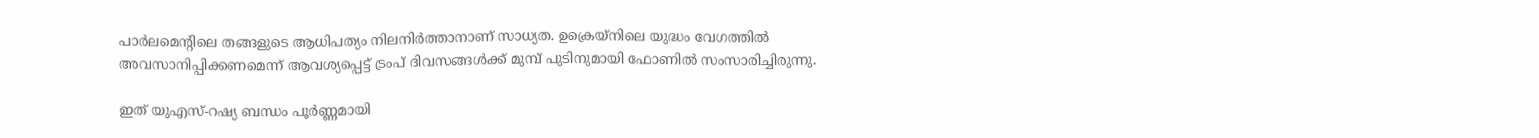പാര്‍ലമെന്റിലെ തങ്ങളുടെ ആധിപത്യം നിലനിര്‍ത്താനാണ് സാധ്യത. ഉക്രെയ്‌നിലെ യുദ്ധം വേഗത്തില്‍ അവസാനിപ്പിക്കണമെന്ന് ആവശ്യപ്പെട്ട് ട്രംപ് ദിവസങ്ങള്‍ക്ക് മുമ്പ് പുടിനുമായി ഫോണില്‍ സംസാരിച്ചിരുന്നു.

ഇത് യുഎസ്-റഷ്യ ബന്ധം പൂര്‍ണ്ണമായി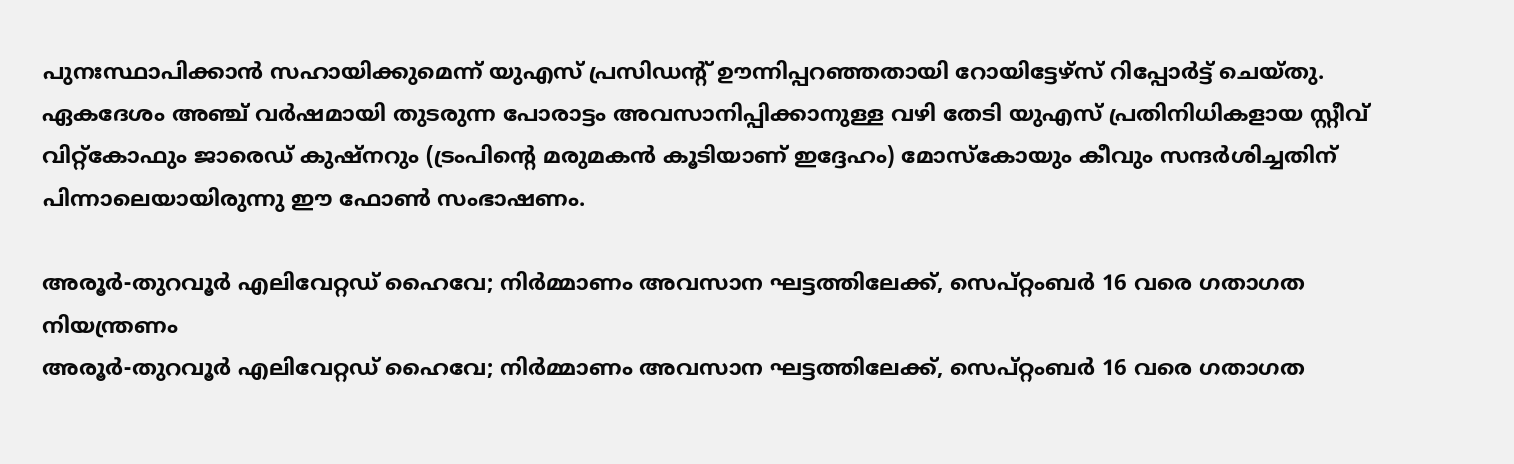പുനഃസ്ഥാപിക്കാന്‍ സഹായിക്കുമെന്ന് യുഎസ് പ്രസിഡന്റ് ഊന്നിപ്പറഞ്ഞതായി റോയിട്ടേഴ്‌സ് റിപ്പോര്‍ട്ട് ചെയ്തു. ഏകദേശം അഞ്ച് വര്‍ഷമായി തുടരുന്ന പോരാട്ടം അവസാനിപ്പിക്കാനുള്ള വഴി തേടി യുഎസ് പ്രതിനിധികളായ സ്റ്റീവ് വിറ്റ്‌കോഫും ജാരെഡ് കുഷ്‌നറും (ട്രംപിന്റെ മരുമകന്‍ കൂടിയാണ് ഇദ്ദേഹം) മോസ്‌കോയും കീവും സന്ദര്‍ശിച്ചതിന് പിന്നാലെയായിരുന്നു ഈ ഫോണ്‍ സംഭാഷണം.

അരൂർ-തുറവൂർ എലിവേറ്റഡ് ഹൈവേ; നിർമ്മാണം അവസാന ഘട്ടത്തിലേക്ക്, സെപ്റ്റംബർ 16 വരെ ഗതാഗത നിയന്ത്രണം
അരൂർ-തുറവൂർ എലിവേറ്റഡ് ഹൈവേ; നിർമ്മാണം അവസാന ഘട്ടത്തിലേക്ക്, സെപ്റ്റംബർ 16 വരെ ഗതാഗത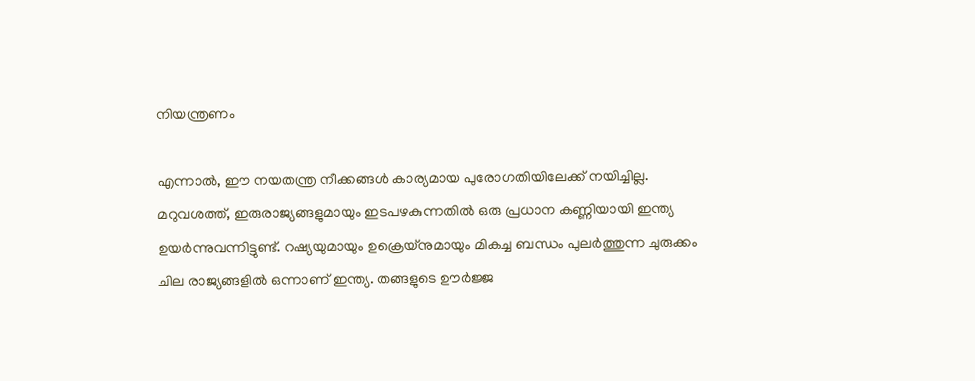നിയന്ത്രണം

എന്നാല്‍, ഈ നയതന്ത്ര നീക്കങ്ങള്‍ കാര്യമായ പുരോഗതിയിലേക്ക് നയിച്ചില്ല. മറുവശത്ത്, ഇരുരാജ്യങ്ങളുമായും ഇടപഴകുന്നതില്‍ ഒരു പ്രധാന കണ്ണിയായി ഇന്ത്യ ഉയര്‍ന്നുവന്നിട്ടുണ്ട്. റഷ്യയുമായും ഉക്രെയ്‌നുമായും മികച്ച ബന്ധം പുലര്‍ത്തുന്ന ചുരുക്കം ചില രാജ്യങ്ങളില്‍ ഒന്നാണ് ഇന്ത്യ. തങ്ങളുടെ ഊര്‍ജ്ജ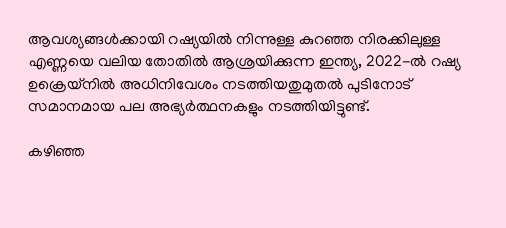ആവശ്യങ്ങള്‍ക്കായി റഷ്യയില്‍ നിന്നുള്ള കുറഞ്ഞ നിരക്കിലുള്ള എണ്ണയെ വലിയ തോതില്‍ ആശ്രയിക്കുന്ന ഇന്ത്യ, 2022-ല്‍ റഷ്യ ഉക്രെയ്‌നില്‍ അധിനിവേശം നടത്തിയതുമുതല്‍ പുടിനോട് സമാനമായ പല അഭ്യര്‍ത്ഥനകളും നടത്തിയിട്ടുണ്ട്.

കഴിഞ്ഞ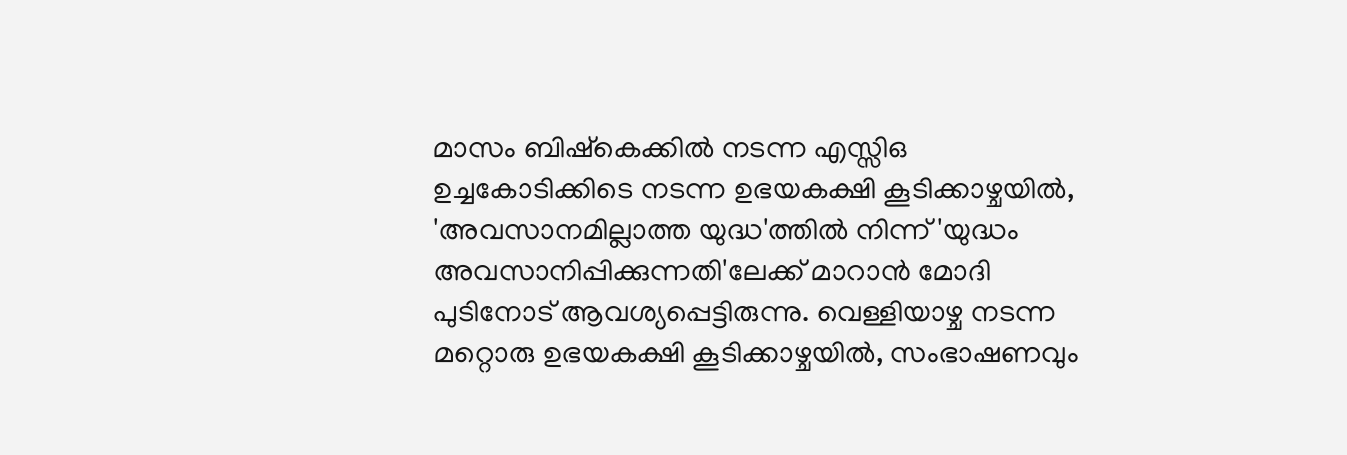മാസം ബിഷ്‌കെക്കില്‍ നടന്ന എസ്സിഒ ഉച്ചകോടിക്കിടെ നടന്ന ഉഭയകക്ഷി കൂടിക്കാഴ്ചയില്‍, 'അവസാനമില്ലാത്ത യുദ്ധ'ത്തില്‍ നിന്ന് 'യുദ്ധം അവസാനിപ്പിക്കുന്നതി'ലേക്ക് മാറാന്‍ മോദി പുടിനോട് ആവശ്യപ്പെട്ടിരുന്നു. വെള്ളിയാഴ്ച നടന്ന മറ്റൊരു ഉഭയകക്ഷി കൂടിക്കാഴ്ചയില്‍, സംഭാഷണവും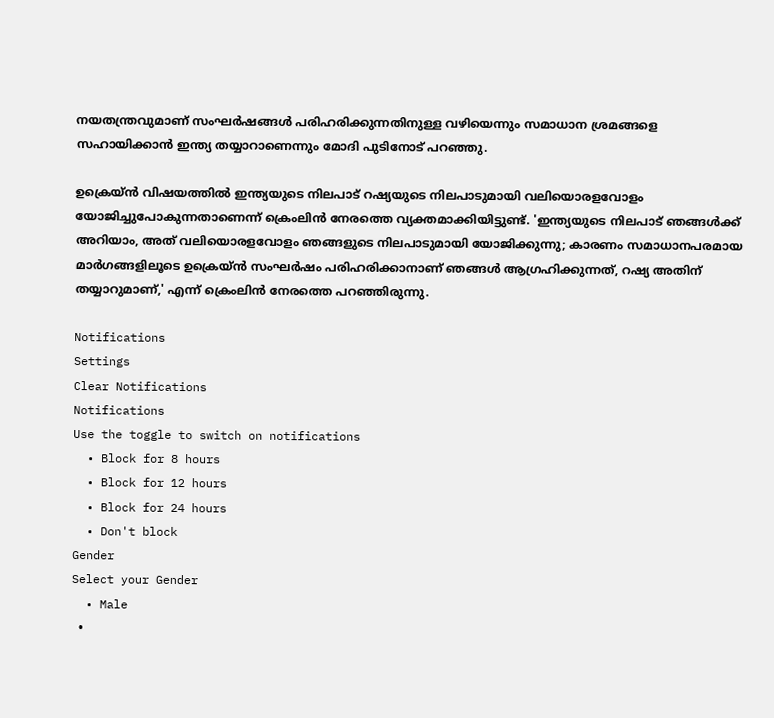നയതന്ത്രവുമാണ് സംഘര്‍ഷങ്ങള്‍ പരിഹരിക്കുന്നതിനുള്ള വഴിയെന്നും സമാധാന ശ്രമങ്ങളെ സഹായിക്കാന്‍ ഇന്ത്യ തയ്യാറാണെന്നും മോദി പുടിനോട് പറഞ്ഞു.

ഉക്രെയ്ന്‍ വിഷയത്തില്‍ ഇന്ത്യയുടെ നിലപാട് റഷ്യയുടെ നിലപാടുമായി വലിയൊരളവോളം യോജിച്ചുപോകുന്നതാണെന്ന് ക്രെംലിന്‍ നേരത്തെ വ്യക്തമാക്കിയിട്ടുണ്ട്. 'ഇന്ത്യയുടെ നിലപാട് ഞങ്ങള്‍ക്ക് അറിയാം, അത് വലിയൊരളവോളം ഞങ്ങളുടെ നിലപാടുമായി യോജിക്കുന്നു; കാരണം സമാധാനപരമായ മാര്‍ഗങ്ങളിലൂടെ ഉക്രെയ്ന്‍ സംഘര്‍ഷം പരിഹരിക്കാനാണ് ഞങ്ങള്‍ ആഗ്രഹിക്കുന്നത്, റഷ്യ അതിന് തയ്യാറുമാണ്,' എന്ന് ക്രെംലിന്‍ നേരത്തെ പറഞ്ഞിരുന്നു.

Notifications
Settings
Clear Notifications
Notifications
Use the toggle to switch on notifications
  • Block for 8 hours
  • Block for 12 hours
  • Block for 24 hours
  • Don't block
Gender
Select your Gender
  • Male
  •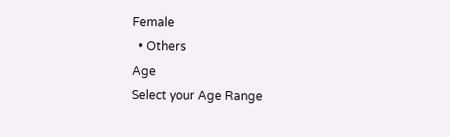Female
  • Others
Age
Select your Age Range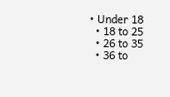• Under 18
  • 18 to 25
  • 26 to 35
  • 36 to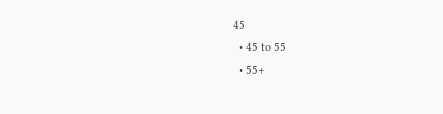45
  • 45 to 55
  • 55+